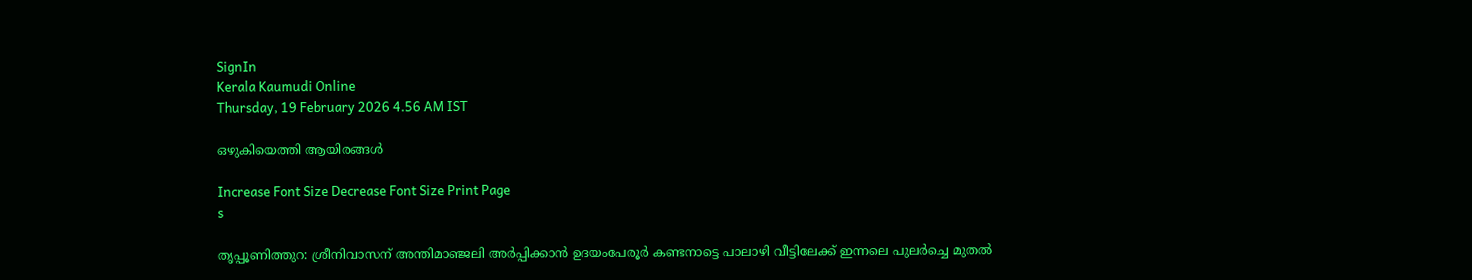SignIn
Kerala Kaumudi Online
Thursday, 19 February 2026 4.56 AM IST

ഒഴുകിയെത്തി ആയിരങ്ങൾ

Increase Font Size Decrease Font Size Print Page
s

തൃപ്പൂണിത്തുറ: ശ്രീനിവാസന് അന്തിമാഞ്ജലി അർപ്പിക്കാൻ ഉദയംപേരൂർ കണ്ടനാട്ടെ പാലാഴി വീട്ടിലേക്ക് ഇന്നലെ പുലർച്ചെ മുതൽ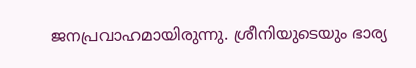ജനപ്രവാഹമായിരുന്നു. ശ്രീനിയുടെയും ഭാര്യ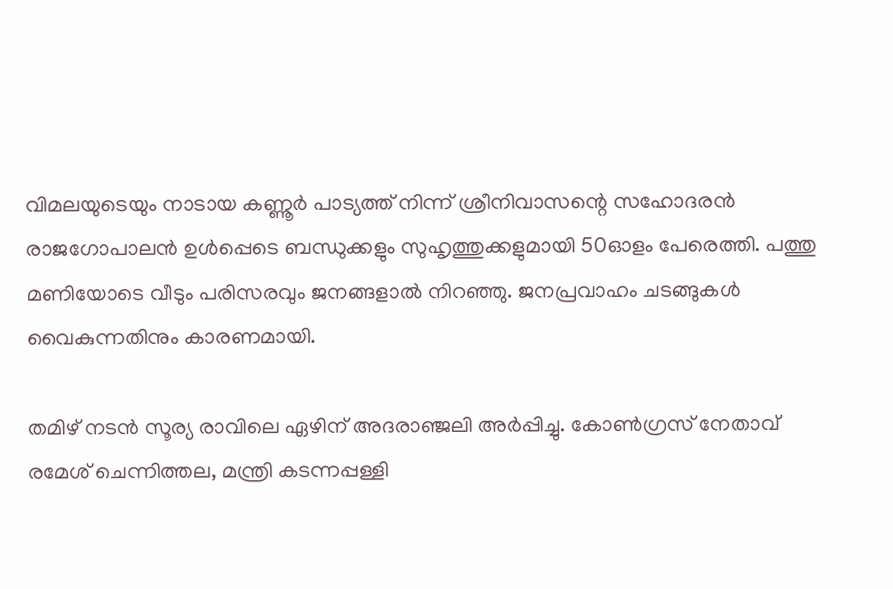വിമലയുടെയും നാടായ കണ്ണൂർ പാട്യത്ത് നിന്ന് ശ്രീനിവാസന്റെ സഹോദരൻ രാജഗോപാലൻ ഉൾപ്പെടെ ബന്ധുക്കളും സുഹൃത്തുക്കളുമായി 50ഓളം പേരെത്തി. പത്തു മണിയോടെ വീടും പരിസരവും ജനങ്ങളാൽ നിറഞ്ഞു. ജനപ്രവാഹം ചടങ്ങുകൾ വൈകുന്നതിനും കാരണമായി.

തമിഴ് നടൻ സൂര്യ രാവിലെ ഏഴിന് അദരാഞ്ജലി അർപ്പിച്ചു. കോൺഗ്രസ് നേതാവ് രമേശ് ചെന്നിത്തല, മന്ത്രി കടന്നപ്പള്ളി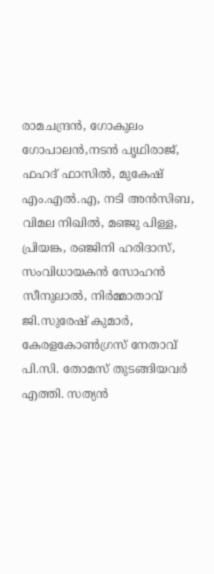രാമചന്ദ്രൻ, ഗോകുലം ഗോപാലൻ,നടൻ പൃഥിരാജ്, ഫഹദ് ഫാസിൽ, മുകേഷ് എം.എൽ.എ, നടി അൻസിബ, വിമല നിഖിൽ, മഞ്ജു പിള്ള, പ്രിയങ്ക, രഞ്ജിനി ഹരിദാസ്, സംവിധായകൻ സോഹൻ സീനുലാൽ, നിർമ്മാതാവ് ജി.സുരേഷ് കുമാർ, കേരളകോൺഗ്രസ് നേതാവ് പി.സി. തോമസ് തുടങ്ങിയവർ എത്തി. സത്യൻ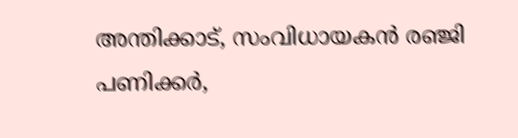അന്തിക്കാട്, സംവിധായകൻ രഞ്ജി പണിക്കർ,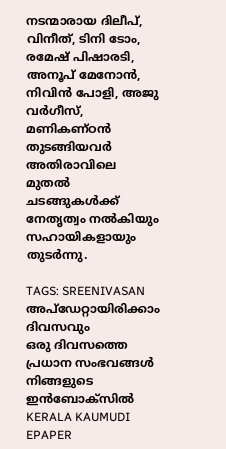നടന്മാരായ ദിലീപ്, വിനീത്, ടിനി ടോം, രമേഷ് പിഷാരടി, അനൂപ് മേനോൻ, നിവിൻ പോളി, അജു വർഗീസ്, മണികണ്ഠൻ തുടങ്ങിയവർ അതിരാവിലെ മുതൽ ചടങ്ങുകൾക്ക് നേതൃത്വം നൽകിയും സഹായികളായും തുടർന്നു.

TAGS: SREENIVASAN
അപ്ഡേറ്റായിരിക്കാം ദിവസവും
ഒരു ദിവസത്തെ പ്രധാന സംഭവങ്ങൾ നിങ്ങളുടെ ഇൻബോക്സിൽ
KERALA KAUMUDI EPAPER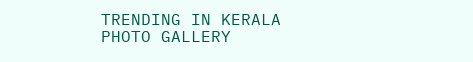TRENDING IN KERALA
PHOTO GALLERY